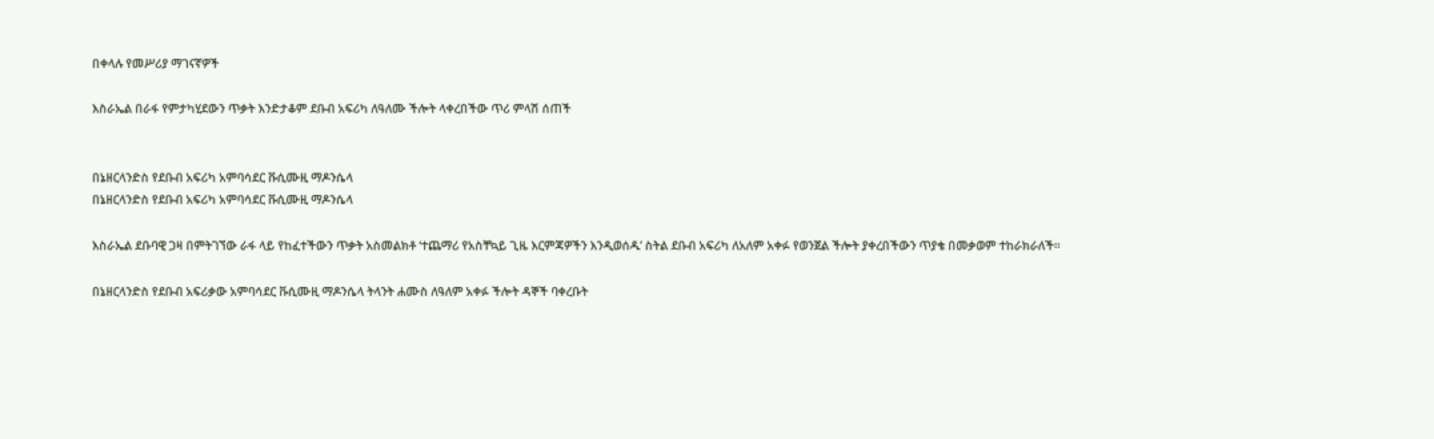በቀላሉ የመሥሪያ ማገናኛዎች

እስራኤል በራፋ የምታካሂደውን ጥቃት እንድታቆም ደቡብ አፍሪካ ለዓለሙ ችሎት ላቀረበችው ጥሪ ምላሽ ሰጠች


በኔዘርላንድስ የደቡብ አፍሪካ አምባሳደር ቩሲሙዚ ማዶንሴላ
በኔዘርላንድስ የደቡብ አፍሪካ አምባሳደር ቩሲሙዚ ማዶንሴላ

እስራኤል ደቡባዊ ጋዛ በምትገኘው ራፋ ላይ የከፈተችውን ጥቃት አስመልክቶ ‘ተጨማሪ የአስቸኳይ ጊዜ እርምጃዎችን እንዲወሰዱ’ ስትል ደቡብ አፍሪካ ለአለም አቀፉ የወንጀል ችሎት ያቀረበችውን ጥያቄ በመቃወም ተከራክራለች።

በኔዘርላንድስ የደቡብ አፍሪቃው አምባሳደር ቩሲሙዚ ማዶንሴላ ትላንት ሐሙስ ለዓለም አቀፉ ችሎት ዳኞች ባቀረቡት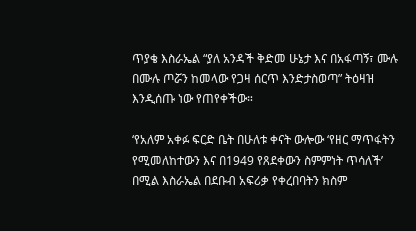ጥያቄ እስራኤል “ያለ አንዳች ቅድመ ሁኔታ እና በአፋጣኝ፣ ሙሉ በሙሉ ጦሯን ከመላው የጋዛ ሰርጥ እንድታስወጣ” ትዕዛዝ እንዲሰጡ ነው የጠየቀችው።

‘የአለም አቀፉ ፍርድ ቤት በሁለቱ ቀናት ውሎው ‘የዘር ማጥፋትን የሚመለከተውን እና በ1949 የጸደቀውን ስምምነት ጥሳለች’ በሚል እስራኤል በደቡብ አፍሪቃ የቀረበባትን ክስም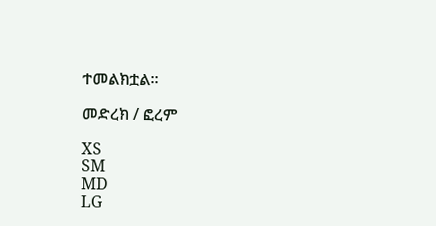ተመልክቷል።

መድረክ / ፎረም

XS
SM
MD
LG